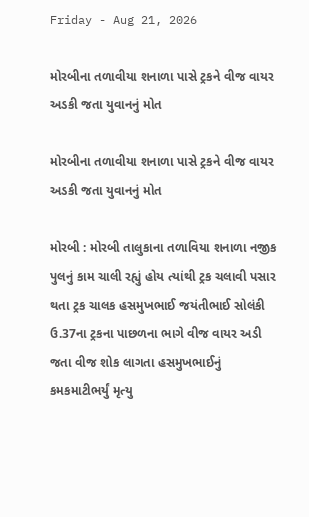Friday - Aug 21, 2026

મોરબીના તળાવીયા શનાળા પાસે ટ્રકને વીજ વાયર અડકી જતા યુવાનનું મોત

મોરબીના તળાવીયા શનાળા પાસે ટ્રકને વીજ વાયર અડકી જતા યુવાનનું મોત

મોરબી : મોરબી તાલુકાના તળાવિયા શનાળા નજીક પુલનું કામ ચાલી રહ્યું હોય ત્યાંથી ટ્રક ચલાવી પસાર થતા ટ્રક ચાલક હસમુખભાઈ જયંતીભાઈ સોલંકી ઉ.37ના ટ્રકના પાછળના ભાગે વીજ વાયર અડી જતા વીજ શોક લાગતા હસમુખભાઈનું કમકમાટીભર્યું મૃત્યુ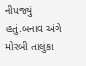નીપજ્યું હતું.બનાવ અંગે મોરબી તાલુકા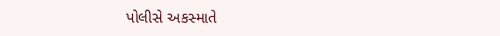પોલીસે અકસ્માતે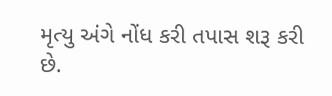મૃત્યુ અંગે નોંધ કરી તપાસ શરૂ કરી છે.